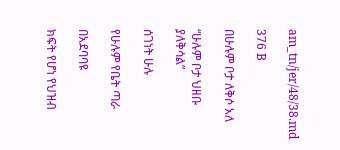am_tn/jer/48/38.md

376 B

በሁሉም ቦታ ለቅሶ አለ

“ሁሉም ቦታ ህዘቡ ያለቅሳል”

ሰገነት ሁሉ

የሁሉም የቤት ጣራ

በአደባባዩ

ክፍት የሆነ የህዝብ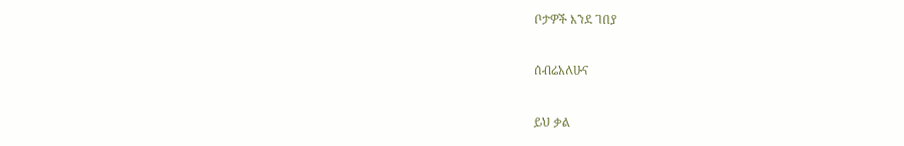ቦታዎች እንደ ገበያ

ሰብሬአለሁና

ይህ ቃል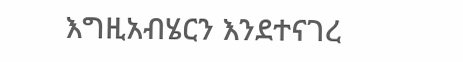እግዚአብሄርን እንደተናገረ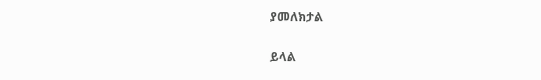ያመለክታል

ይላል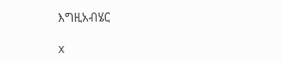እግዚአብሄር

x